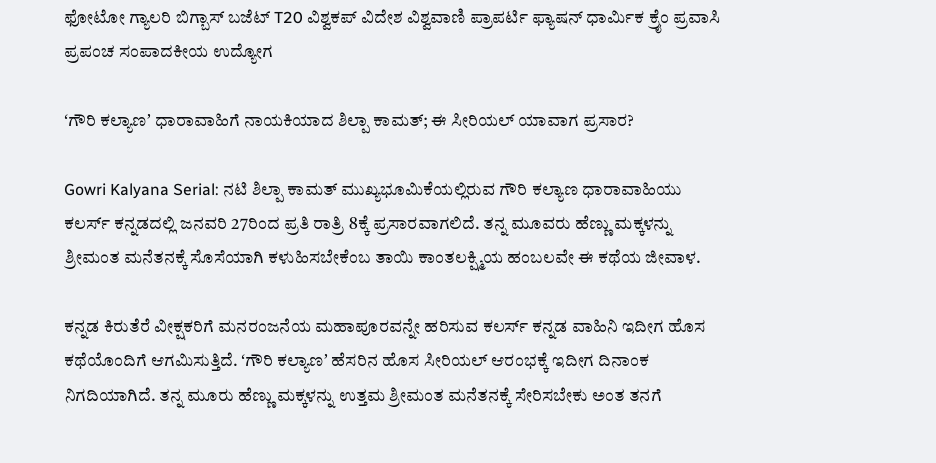ಫೋಟೋ ಗ್ಯಾಲರಿ ಬಿಗ್ಬಾಸ್ ಬಜೆಟ್ T20 ವಿಶ್ವಕಪ್ ವಿದೇಶ ವಿಶ್ವವಾಣಿ ಪ್ರಾಪರ್ಟಿ ಫ್ಯಾಷನ್ ಧಾರ್ಮಿಕ ಕ್ರೈಂ ಪ್ರವಾಸಿ ಪ್ರಪಂಚ ಸಂಪಾದಕೀಯ ಉದ್ಯೋಗ

ʻಗೌರಿ ಕಲ್ಯಾಣʼ ಧಾರಾವಾಹಿಗೆ ನಾಯಕಿಯಾದ ಶಿಲ್ಪಾ ಕಾಮತ್‌; ಈ ಸೀರಿಯಲ್‌ ಯಾವಾಗ ಪ್ರಸಾರ?

Gowri Kalyana Serial: ನಟಿ ಶಿಲ್ಪಾ ಕಾಮತ್‌ ಮುಖ್ಯಭೂಮಿಕೆಯಲ್ಲಿರುವ ಗೌರಿ ಕಲ್ಯಾಣ ಧಾರಾವಾಹಿಯು ಕಲರ್ಸ್‌ ಕನ್ನಡದಲ್ಲಿ ಜನವರಿ 27ರಿಂದ ಪ್ರತಿ ರಾತ್ರಿ 8ಕ್ಕೆ ಪ್ರಸಾರವಾಗಲಿದೆ. ತನ್ನ ಮೂವರು ಹೆಣ್ಣು ಮಕ್ಕಳನ್ನು ಶ್ರೀಮಂತ ಮನೆತನಕ್ಕೆ ಸೊಸೆಯಾಗಿ ಕಳುಹಿಸಬೇಕೆಂಬ ತಾಯಿ ಕಾಂತಲಕ್ಷ್ಮಿಯ ಹಂಬಲವೇ ಈ ಕಥೆಯ ಜೀವಾಳ.

ಕನ್ನಡ ಕಿರುತೆರೆ ವೀಕ್ಷಕರಿಗೆ ಮನರಂಜನೆಯ ಮಹಾಪೂರವನ್ನೇ ಹರಿಸುವ ಕಲರ್ಸ್‌ ಕನ್ನಡ ವಾಹಿನಿ ಇದೀಗ ಹೊಸ ಕಥೆಯೊಂದಿಗೆ ಆಗಮಿಸುತ್ತಿದೆ. ʻಗೌರಿ ಕಲ್ಯಾಣʼ ಹೆಸರಿನ ಹೊಸ ಸೀರಿಯಲ್‌ ಆರಂಭಕ್ಕೆ ಇದೀಗ ದಿನಾಂಕ ನಿಗದಿಯಾಗಿದೆ. ತನ್ನ ಮೂರು ಹೆಣ್ಣು ಮಕ್ಕಳನ್ನು ಉತ್ತಮ ಶ್ರೀಮಂತ ಮನೆತನಕ್ಕೆ ಸೇರಿಸಬೇಕು ಅಂತ ತನಗೆ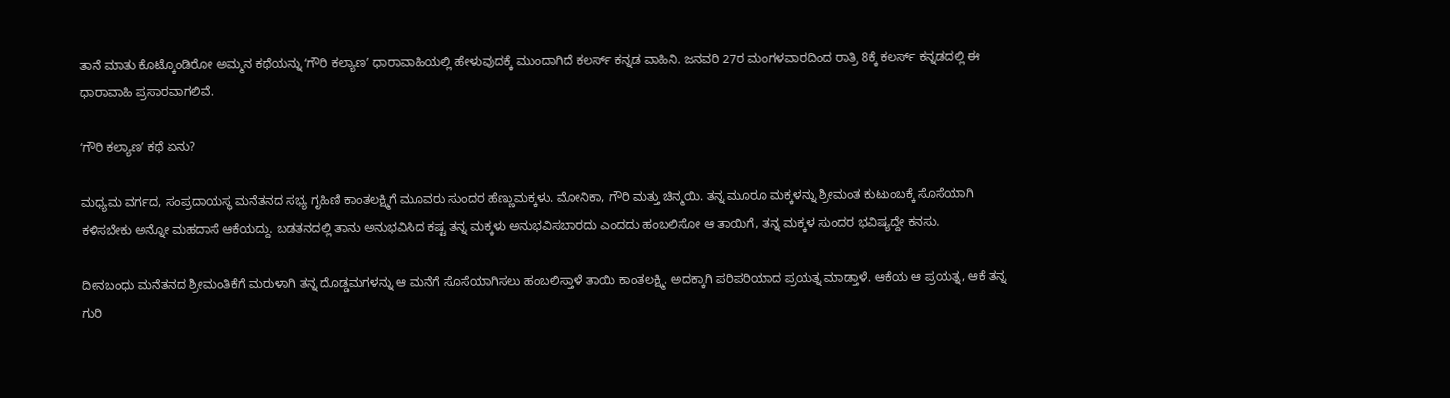ತಾನೆ ಮಾತು ಕೊಟ್ಕೊಂಡಿರೋ ಅಮ್ಮನ ಕಥೆಯನ್ನು ʻಗೌರಿ ಕಲ್ಯಾಣʼ ಧಾರಾವಾಹಿಯಲ್ಲಿ ಹೇಳುವುದಕ್ಕೆ ಮುಂದಾಗಿದೆ ಕಲರ್ಸ್‌ ಕನ್ನಡ ವಾಹಿನಿ. ಜನವರಿ 27ರ ಮಂಗಳವಾರದಿಂದ ರಾತ್ರಿ 8ಕ್ಕೆ ಕಲರ್ಸ್‌ ಕನ್ನಡದಲ್ಲಿ ಈ ಧಾರಾವಾಹಿ ಪ್ರಸಾರವಾಗಲಿವೆ.

ʻಗೌರಿ ಕಲ್ಯಾಣʼ ಕಥೆ ಏನು?

ಮಧ್ಯಮ ವರ್ಗದ, ಸಂಪ್ರದಾಯಸ್ಥ ಮನೆತನದ ಸಭ್ಯ ಗೃಹಿಣಿ ಕಾಂತಲಕ್ಷ್ಮಿಗೆ ಮೂವರು ಸುಂದರ ಹೆಣ್ಣುಮಕ್ಕಳು. ಮೋನಿಕಾ, ಗೌರಿ ಮತ್ತು ಚಿನ್ಮಯಿ. ತನ್ನ ಮೂರೂ ಮಕ್ಕಳನ್ನು ಶ್ರೀಮಂತ ಕುಟುಂಬಕ್ಕೆ ಸೊಸೆಯಾಗಿ ಕಳಿಸಬೇಕು ಅನ್ನೋ ಮಹದಾಸೆ ಆಕೆಯದ್ದು. ಬಡತನದಲ್ಲಿ ತಾನು ಅನುಭವಿಸಿದ ಕಷ್ಟ ತನ್ನ ಮಕ್ಕಳು ಅನುಭವಿಸಬಾರದು ಎಂದದು ಹಂಬಲಿಸೋ ಆ ತಾಯಿಗೆ, ತನ್ನ ಮಕ್ಕಳ ಸುಂದರ ಭವಿಷ್ಯದ್ದೇ ಕನಸು.

ದೀನಬಂಧು ಮನೆತನದ ಶ್ರೀಮಂತಿಕೆಗೆ ಮರುಳಾಗಿ ತನ್ನ ದೊಡ್ಡಮಗಳನ್ನು ಆ ಮನೆಗೆ ಸೊಸೆಯಾಗಿಸಲು ಹಂಬಲಿಸ್ತಾಳೆ ತಾಯಿ ಕಾಂತಲಕ್ಷ್ಮಿ. ಅದಕ್ಕಾಗಿ ಪರಿಪರಿಯಾದ ಪ್ರಯತ್ನ ಮಾಡ್ತಾಳೆ. ಆಕೆಯ ಆ ಪ್ರಯತ್ನ, ಆಕೆ ತನ್ನ ಗುರಿ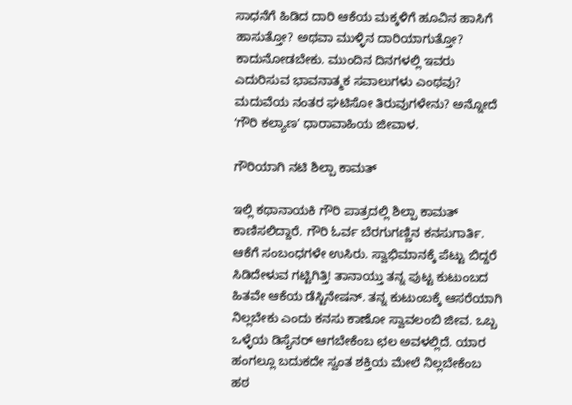ಸಾಧನೆಗೆ ಹಿಡಿದ ದಾರಿ ಆಕೆಯ ಮಕ್ಕಳಿಗೆ ಹೂವಿನ ಹಾಸಿಗೆ ಹಾಸುತ್ತೋ? ಅಥವಾ ಮುಳ್ಳಿನ ದಾರಿಯಾಗುತ್ತೋ? ಕಾದುನೋಡಬೇಕು. ಮುಂದಿನ ದಿನಗಳಲ್ಲಿ ಇವರು ಎದುರಿಸುವ ಭಾವನಾತ್ಮಕ ಸವಾಲುಗಳು ಎಂಥವು? ಮದುವೆಯ ನಂತರ ಘಟಿಸೋ ತಿರುವುಗಳೇನು? ಅನ್ನೋದೆ ʻಗೌರಿ ಕಲ್ಯಾಣʼ ಧಾರಾವಾಹಿಯ ಜೀವಾಳ.

ಗೌರಿಯಾಗಿ ನಟಿ ಶಿಲ್ಪಾ ಕಾಮತ್

ಇಲ್ಲಿ ಕಥಾನಾಯಕಿ ಗೌರಿ ಪಾತ್ರದಲ್ಲಿ ಶಿಲ್ಪಾ ಕಾಮತ್‌ ಕಾಣಿಸಲಿದ್ದಾರೆ. ಗೌರಿ ಓರ್ವ ಬೆರಗುಗಣ್ಣಿನ ಕನಸುಗಾರ್ತಿ. ಆಕೆಗೆ ಸಂಬಂಧಗಳೇ ಉಸಿರು. ಸ್ವಾಭಿಮಾನಕ್ಕೆ ಪೆಟ್ಟು ಬಿದ್ದರೆ ಸಿಡಿದೇಳುವ ಗಟ್ಟಿಗಿತ್ತಿ! ತಾನಾಯ್ತು ತನ್ನ ಪುಟ್ಟ ಕುಟುಂಬದ ಹಿತವೇ ಆಕೆಯ ಡೆಸ್ಟಿನೇಷನ್. ತನ್ನ ಕುಟುಂಬಕ್ಕೆ ಆಸರೆಯಾಗಿ ನಿಲ್ಲಬೇಕು ಎಂದು ಕನಸು ಕಾಣೋ ಸ್ವಾವಲಂಬಿ ಜೀವ. ಒಬ್ಬ ಒಳ್ಳೆಯ ಡಿಸೈನರ್ ಆಗಬೇಕೆಂಬ ಛಲ ಅವಳಲ್ಲಿದೆ. ಯಾರ ಹಂಗಲ್ಲೂ ಬದುಕದೇ ಸ್ವಂತ ಶಕ್ತಿಯ ಮೇಲೆ ನಿಲ್ಲಬೇಕೆಂಬ ಹಠ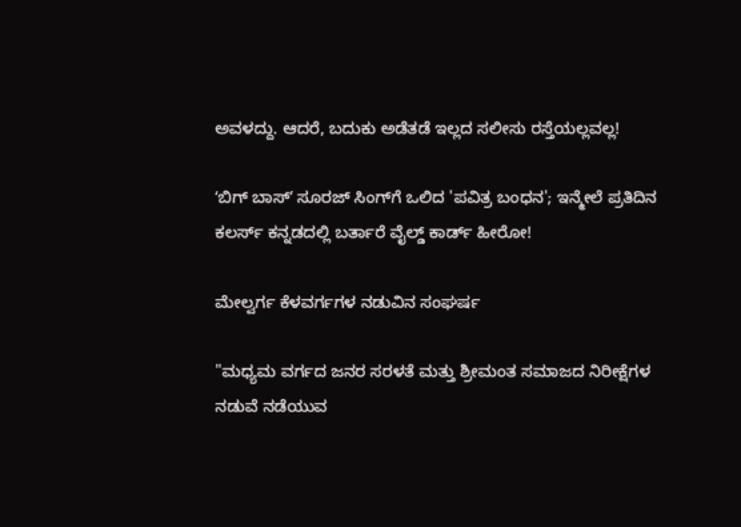ಅವಳದ್ದು. ಆದರೆ, ಬದುಕು ಅಡೆತಡೆ ಇಲ್ಲದ ಸಲೀಸು ರಸ್ತೆಯಲ್ಲವಲ್ಲ!

ʻಬಿಗ್‌ ಬಾಸ್‌ʼ ಸೂರಜ್ ಸಿಂಗ್‌ಗೆ ಒಲಿದ 'ಪವಿತ್ರ ಬಂಧನ'; ಇನ್ಮೇಲೆ ಪ್ರತಿದಿನ ಕಲರ್ಸ್‌ ಕನ್ನಡದಲ್ಲಿ ಬರ್ತಾರೆ ವೈಲ್ಡ್ ಕಾರ್ಡ್ ಹೀರೋ!

ಮೇಲ್ವರ್ಗ ಕೆಳವರ್ಗಗಳ ನಡುವಿನ ಸಂಘರ್ಷ

"ಮಧ್ಯಮ ವರ್ಗದ ಜನರ ಸರಳತೆ ಮತ್ತು ಶ್ರೀಮಂತ ಸಮಾಜದ ನಿರೀಕ್ಷೆಗಳ ನಡುವೆ ನಡೆಯುವ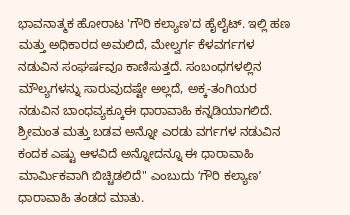ಭಾವನಾತ್ಮಕ ಹೋರಾಟ 'ಗೌರಿ ಕಲ್ಯಾಣ'ದ ಹೈಲೈಟ್‌. ಇಲ್ಲಿ ಹಣ ಮತ್ತು ಅಧಿಕಾರದ ಅಮಲಿದೆ, ಮೇಲ್ವರ್ಗ ಕೆಳವರ್ಗಗಳ ನಡುವಿನ ಸಂಘರ್ಷವೂ ಕಾಣಿಸುತ್ತದೆ. ಸಂಬಂಧಗಳಲ್ಲಿನ ಮೌಲ್ಯಗಳನ್ನು ಸಾರುವುದಷ್ಟೇ ಅಲ್ಲದೆ, ಅಕ್ಕ-ತಂಗಿಯರ ನಡುವಿನ ಬಾಂಧವ್ಯಕ್ಕೂಈ ಧಾರಾವಾಹಿ ಕನ್ನಡಿಯಾಗಲಿದೆ. ಶ್ರೀಮಂತ ಮತ್ತು ಬಡವ ಅನ್ನೋ ಎರಡು ವರ್ಗಗಳ ನಡುವಿನ ಕಂದಕ ಎಷ್ಟು ಆಳವಿದೆ ಅನ್ನೋದನ್ನೂ ಈ ಧಾರಾವಾಹಿ ಮಾರ್ಮಿಕವಾಗಿ ಬಿಚ್ಚಿಡಲಿದೆ" ಎಂಬುದು ʻಗೌರಿ ಕಲ್ಯಾಣʼ ಧಾರಾವಾಹಿ ತಂಡದ ಮಾತು.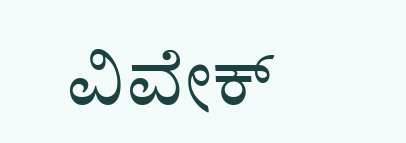ವಿವೇಕ್‌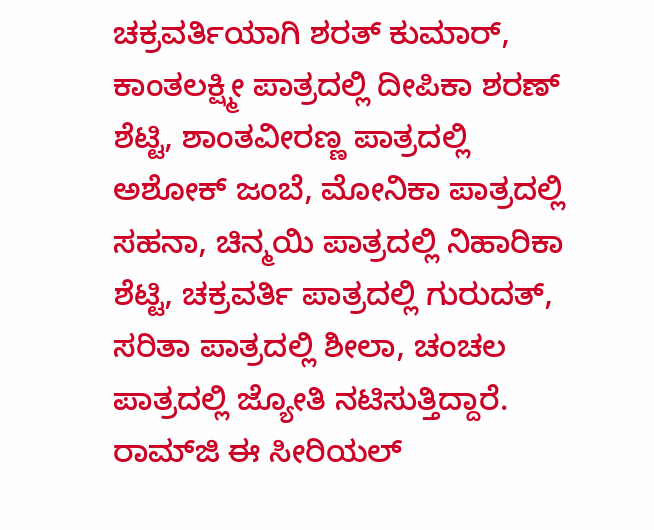ಚಕ್ರವರ್ತಿಯಾಗಿ ಶರತ್‌ ಕುಮಾರ್‌, ಕಾಂತಲಕ್ಷ್ಮೀ ಪಾತ್ರದಲ್ಲಿ ದೀಪಿಕಾ ಶರಣ್‌ ಶೆಟ್ಟಿ, ಶಾಂತವೀರಣ್ಣ ಪಾತ್ರದಲ್ಲಿ ಅಶೋಕ್‌ ಜಂಬೆ, ಮೋನಿಕಾ ಪಾತ್ರದಲ್ಲಿ ಸಹನಾ, ಚಿನ್ಮಯಿ ಪಾತ್ರದಲ್ಲಿ ನಿಹಾರಿಕಾ ಶೆಟ್ಟಿ, ಚಕ್ರವರ್ತಿ ಪಾತ್ರದಲ್ಲಿ ಗುರುದತ್‌, ಸರಿತಾ ಪಾತ್ರದಲ್ಲಿ ಶೀಲಾ, ಚಂಚಲ ಪಾತ್ರದಲ್ಲಿ ಜ್ಯೋತಿ ನಟಿಸುತ್ತಿದ್ದಾರೆ. ರಾಮ್‌ಜಿ ಈ ಸೀರಿಯಲ್‌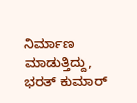ನಿರ್ಮಾಣ ಮಾಡುತ್ತಿದ್ದು, ಭರತ್‌ ಕುಮಾರ್‌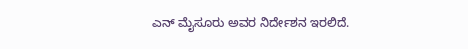ಎನ್‌ ಮೈಸೂರು ಅವರ ನಿರ್ದೇಶನ ಇರಲಿದೆ.